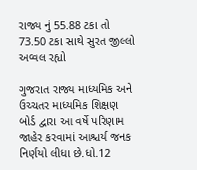રાજ્ય નું 55.88 ટકા તો 73.50 ટકા સાથે સુરત જીલ્લો અવ્વલ રહ્યો

ગુજરાત રાજ્ય માધ્યમિક અને ઉચ્ચતર માધ્યમિક શિક્ષણ બોર્ડ દ્વારા આ વર્ષે પરિણામ જાહેર કરવામાં આશ્ચર્ય જનક નિર્ણયો લીધા છે.ધો.12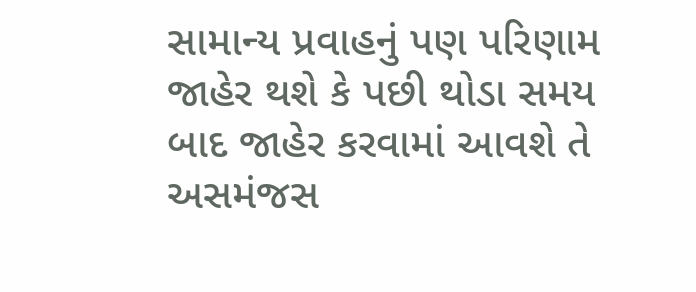સામાન્ય પ્રવાહનું પણ પરિણામ જાહેર થશે કે પછી થોડા સમય બાદ જાહેર કરવામાં આવશે તે અસમંજસ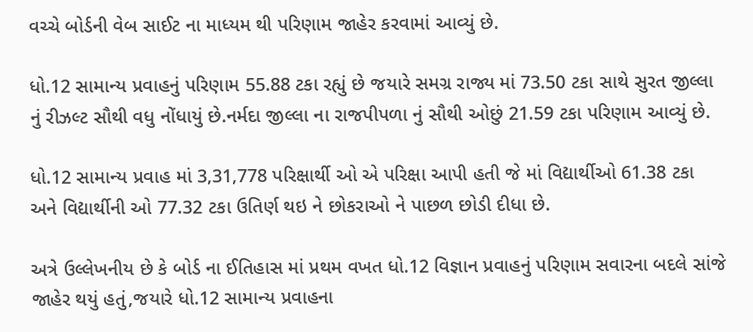વચ્ચે બોર્ડની વેબ સાઈટ ના માધ્યમ થી પરિણામ જાહેર કરવામાં આવ્યું છે.

ધો.12 સામાન્ય પ્રવાહનું પરિણામ 55.88 ટકા રહ્યું છે જયારે સમગ્ર રાજ્ય માં 73.50 ટકા સાથે સુરત જીલ્લા નું રીઝલ્ટ સૌથી વધુ નોંધાયું છે.નર્મદા જીલ્લા ના રાજપીપળા નું સૌથી ઓછું 21.59 ટકા પરિણામ આવ્યું છે.

ધો.12 સામાન્ય પ્રવાહ માં 3,31,778 પરિક્ષાર્થી ઓ એ પરિક્ષા આપી હતી જે માં વિદ્યાર્થીઓ 61.38 ટકા અને વિદ્યાર્થીની ઓ 77.32 ટકા ઉતિર્ણ થઇ ને છોકરાઓ ને પાછળ છોડી દીધા છે.

અત્રે ઉલ્લેખનીય છે કે બોર્ડ ના ઈતિહાસ માં પ્રથમ વખત ધો.12 વિજ્ઞાન પ્રવાહનું પરિણામ સવારના બદલે સાંજે જાહેર થયું હતું,જયારે ધો.12 સામાન્ય પ્રવાહના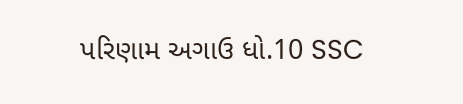પરિણામ અગાઉ ધો.10 SSC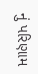નું પરિણામ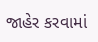જાહેર કરવામાં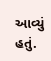આવ્યું હતું.